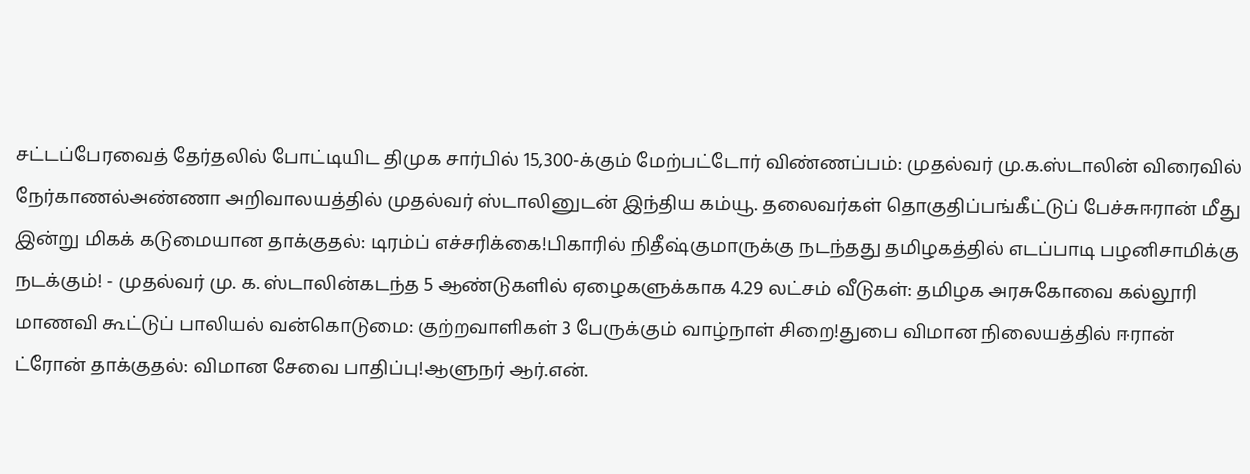சட்டப்பேரவைத் தேர்தலில் போட்டியிட திமுக சார்பில் 15,300-க்கும் மேற்பட்டோர் விண்ணப்பம்: முதல்வர் மு.க.ஸ்டாலின் விரைவில் நேர்காணல்அண்ணா அறிவாலயத்தில் முதல்வர் ஸ்டாலினுடன் இந்திய கம்யூ. தலைவர்கள் தொகுதிப்பங்கீட்டுப் பேச்சுஈரான் மீது இன்று மிகக் கடுமையான தாக்குதல்: டிரம்ப் எச்சரிக்கை!பிகாரில் நிதீஷ்குமாருக்கு நடந்தது தமிழகத்தில் எடப்பாடி பழனிசாமிக்கு நடக்கும்! - முதல்வர் மு. க. ஸ்டாலின்கடந்த 5 ஆண்டுகளில் ஏழைகளுக்காக 4.29 லட்சம் வீடுகள்: தமிழக அரசுகோவை கல்லூரி மாணவி கூட்டுப் பாலியல் வன்கொடுமை: குற்றவாளிகள் 3 பேருக்கும் வாழ்நாள் சிறை!துபை விமான நிலையத்தில் ஈரான் ட்ரோன் தாக்குதல்: விமான சேவை பாதிப்பு!ஆளுநர் ஆர்.என்.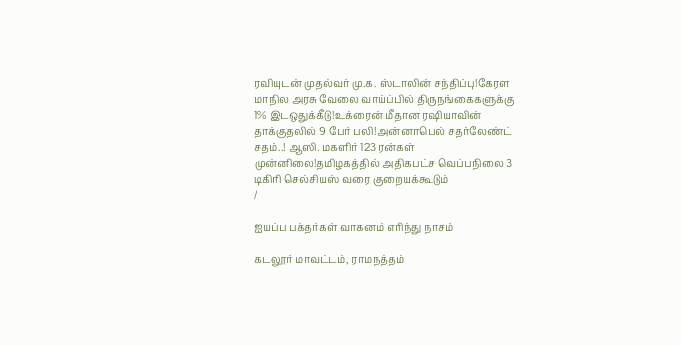ரவியுடன் முதல்வர் மு.க. ஸ்டாலின் சந்திப்பு!கேரள மாநில அரசு வேலை வாய்ப்பில் திருநங்கைகளுக்கு 1% இடஒதுக்கீடு!உக்ரைன் மீதான ரஷியாவின் தாக்குதலில் 9 பேர் பலி!அன்னாபெல் சதர்லேண்ட் சதம்..! ஆஸி. மகளிர் 123 ரன்கள் முன்னிலை!தமிழகத்தில் அதிகபட்ச வெப்பநிலை 3 டிகிரி செல்சியஸ் வரை குறையக்கூடும்
/

ஐயப்ப பக்தர்கள் வாகனம் எரிந்து நாசம்

கடலூர் மாவட்டம், ராமநத்தம்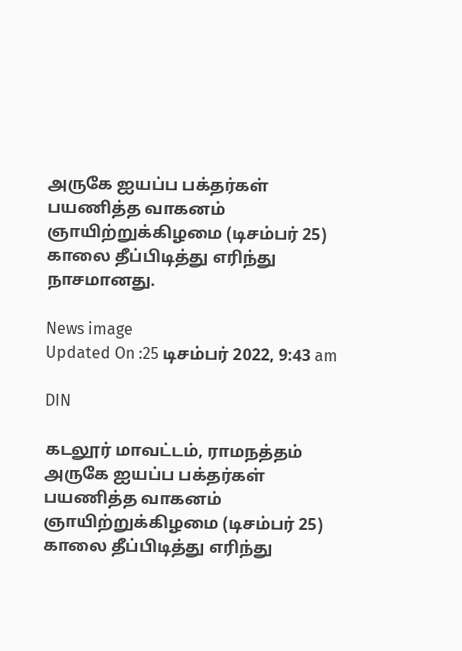அருகே ஐயப்ப பக்தர்கள் பயணித்த வாகனம் ஞாயிற்றுக்கிழமை (டிசம்பர் 25) காலை தீப்பிடித்து எரிந்து நாசமானது.

News image
Updated On :25 டிசம்பர் 2022, 9:43 am

DIN

கடலூர் மாவட்டம், ராமநத்தம் அருகே ஐயப்ப பக்தர்கள் பயணித்த வாகனம் ஞாயிற்றுக்கிழமை (டிசம்பர் 25) காலை தீப்பிடித்து எரிந்து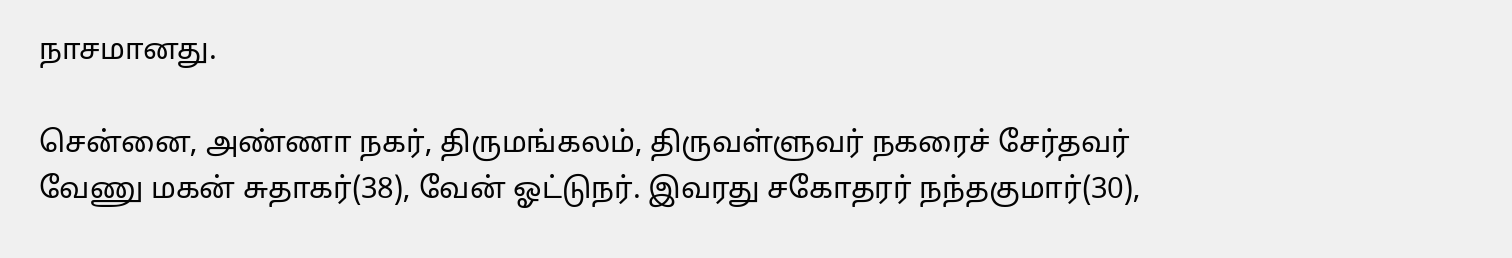நாசமானது.

சென்னை, அண்ணா நகர், திருமங்கலம், திருவள்ளுவர் நகரைச் சேர்தவர் வேணு மகன் சுதாகர்(38), வேன் ஓட்டுநர். இவரது சகோதரர் நந்தகுமார்(30),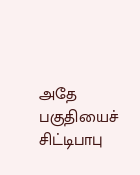அதே பகுதியைச் சிட்டிபாபு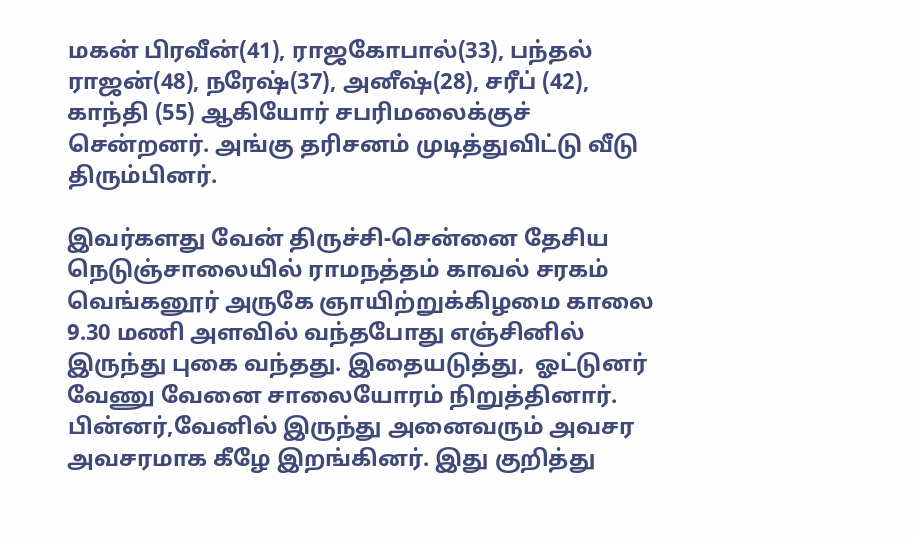மகன் பிரவீன்(41), ராஜகோபால்(33), பந்தல் ராஜன்(48), நரேஷ்(37), அனீஷ்(28), சரீப் (42), காந்தி (55) ஆகியோர் சபரிமலைக்குச் சென்றனர். அங்கு தரிசனம் முடித்துவிட்டு வீடு திரும்பினர்.

இவர்களது வேன் திருச்சி-சென்னை தேசிய நெடுஞ்சாலையில் ராமநத்தம் காவல் சரகம்  வெங்கனூர் அருகே ஞாயிற்றுக்கிழமை காலை 9.30 மணி அளவில் வந்தபோது எஞ்சினில் இருந்து புகை வந்தது. இதையடுத்து,  ஓட்டுனர் வேணு வேனை சாலையோரம் நிறுத்தினார். பின்னர்,வேனில் இருந்து அனைவரும் அவசர அவசரமாக கீழே இறங்கினர். இது குறித்து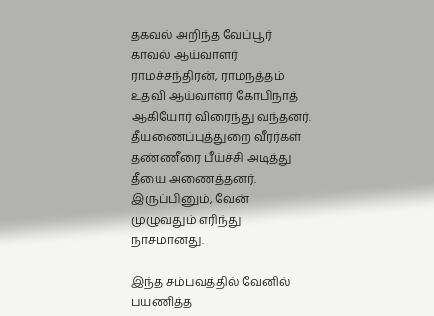தகவல் அறிந்த வேப்பூர் காவல் ஆய்வாளர் ராமச்சந்திரன், ராமநத்தம் உதவி ஆய்வாளர் கோபிநாத் ஆகியோர் விரைந்து வந்தனர். தீயணைப்புத்துறை வீரர்கள் தண்ணீரை பீய்ச்சி அடித்து தீயை அணைத்தனர். இருப்பினும், வேன் முழுவதும் எரிந்து நாசமானது.

இந்த சம்பவத்தில் வேனில் பயணித்த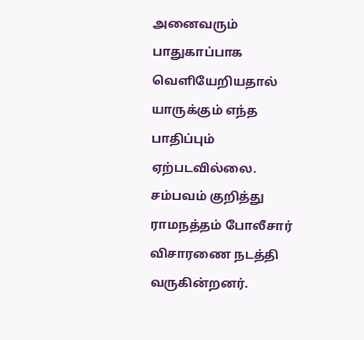அனைவரும் பாதுகாப்பாக வெளியேறியதால் யாருக்கும் எந்த பாதிப்பும் ஏற்படவில்லை. சம்பவம் குறித்து ராமநத்தம் போலீசார் விசாரணை நடத்தி வருகின்றனர்.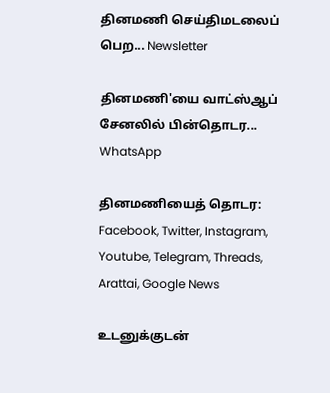தினமணி செய்திமடலைப் பெற... Newsletter

தினமணி'யை வாட்ஸ்ஆப் சேனலில் பின்தொடர... WhatsApp

தினமணியைத் தொடர: Facebook, Twitter, Instagram, Youtube, Telegram, Threads, Arattai, Google News

உடனுக்குடன்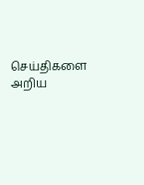செய்திகளை அறிய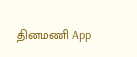தினமணி App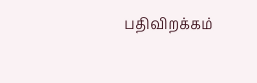பதிவிறக்கம்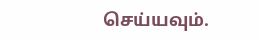செய்யவும்.